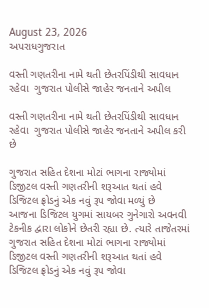August 23, 2026
અપરાધગુજરાત

વસ્તી ગણતરીના નામે થતી છેતરપિંડીથી સાવધાન  રહેવા  ગુજરાત પોલીસે જાહેર જનતાને અપીલ

વસ્તી ગણતરીના નામે થતી છેતરપિંડીથી સાવધાન  રહેવા  ગુજરાત પોલીસે જાહેર જનતાને અપીલ કરી છે

ગુજરાત સહિત દેશના મોટાં ભાગના રાજ્યોમાં ડિજીટલ વસ્તી ગણતરીની શરૂઆત થતાં હવે ડિજિટલ ફ્રોડનું એક નવું રૂપ જોવા મળ્યું છે
આજના ડિજિટલ યુગમાં સાયબર ગુનેગારો અવનવી ટેકનીક દ્વારા લોકોને છેતરી રહ્યા છે. ત્યારે તાજેતરમાં ગુજરાત સહિત દેશના મોટાં ભાગના રાજ્યોમાં ડિજીટલ વસ્તી ગણતરીની શરૂઆત થતાં હવે ડિજિટલ ફ્રોડનું એક નવું રૂપ જોવા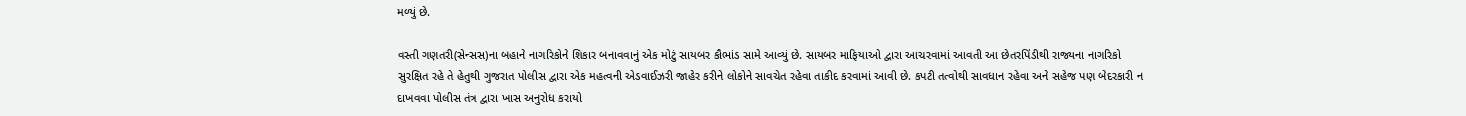મળ્યું છે.

વસ્તી ગણતરી(સેન્સસ)ના બહાને નાગરિકોને શિકાર બનાવવાનું એક મોટું સાયબર કૌભાંડ સામે આવ્યું છે. સાયબર માફિયાઓ દ્વારા આચરવામાં આવતી આ છેતરપિંડીથી રાજ્યના નાગરિકો સુરક્ષિત રહે તે હેતુથી ગુજરાત પોલીસ દ્વારા એક મહત્વની એડવાઈઝરી જાહેર કરીને લોકોને સાવચેત રહેવા તાકીદ કરવામાં આવી છે. કપટી તત્વોથી સાવધાન રહેવા અને સહેજ પણ બેદરકારી ન દાખવવા પોલીસ તંત્ર દ્વારા ખાસ અનુરોધ કરાયો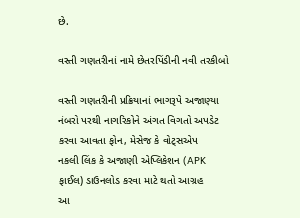છે.

વસ્તી ગણતરીનાં નામે છેતરપિંડીની નવી તરકીબો

વસ્તી ગણતરીની પ્રક્રિયાનાં ભાગરૂપે અજાણ્યા નંબરો પરથી નાગરિકોને અંગત વિગતો અપડેટ કરવા આવતા ફોન, મેસેજ કે વોટ્સએપ
નકલી લિંક કે અજાણી એપ્લિકેશન (APK ફાઈલ) ડાઉનલોડ કરવા માટે થતો આગ્રહ
આ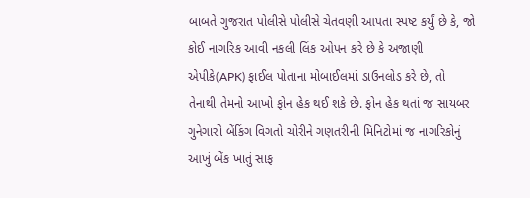બાબતે ગુજરાત પોલીસે પોલીસે ચેતવણી આપતા સ્પષ્ટ કર્યું છે કે, જો કોઈ નાગરિક આવી નકલી લિંક ઓપન કરે છે કે અજાણી એપીકે(APK) ફાઈલ પોતાના મોબાઈલમાં ડાઉનલોડ કરે છે, તો તેનાથી તેમનો આખો ફોન હેક થઈ શકે છે. ફોન હેક થતાં જ સાયબર ગુનેગારો બેંકિંગ વિગતો ચોરીને ગણતરીની મિનિટોમાં જ નાગરિકોનું આખું બેંક ખાતું સાફ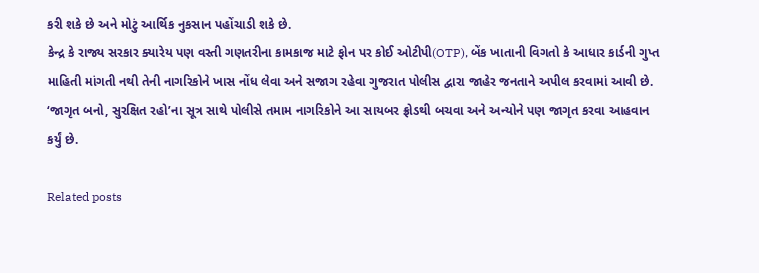કરી શકે છે અને મોટું આર્થિક નુકસાન પહોંચાડી શકે છે.
કેન્દ્ર કે રાજ્ય સરકાર ક્યારેય પણ વસ્તી ગણતરીના કામકાજ માટે ફોન પર કોઈ ઓટીપી(OTP), બેંક ખાતાની વિગતો કે આધાર કાર્ડની ગુપ્ત માહિતી માંગતી નથી તેની નાગરિકોને ખાસ નોંધ લેવા અને સજાગ રહેવા ગુજરાત પોલીસ દ્વારા જાહેર જનતાને અપીલ કરવામાં આવી છે. ‘જાગૃત બનો, સુરક્ષિત રહો’ના સૂત્ર સાથે પોલીસે તમામ નાગરિકોને આ સાયબર ફ્રોડથી બચવા અને અન્યોને પણ જાગૃત કરવા આહવાન કર્યું છે.

Related posts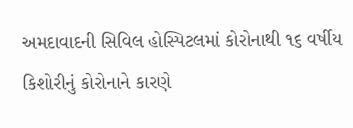અમદાવાદની સિવિલ હોસ્પિટલમાં કોરોનાથી ૧૬ વર્ષીય કિશોરીનું કોરોનાને કારણે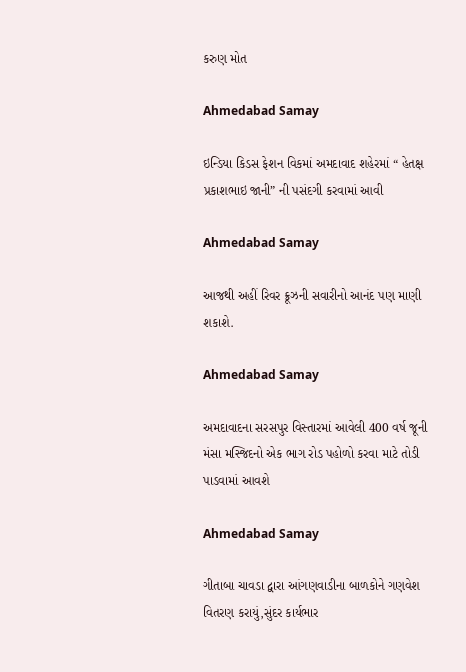કરુણ મોત

Ahmedabad Samay

ઇન્ડિયા કિડસ ફેશન વિકમાં અમદાવાદ શહેરમાં “ હેતક્ષ પ્રકાશભાઇ જાની” ની પસંદગી કરવામાં આવી

Ahmedabad Samay

આજથી અહીં રિવર ક્રૂઝની સવારીનો આનંદ પણ માણી શકાશે.

Ahmedabad Samay

અમદાવાદના સરસપુર વિસ્તારમાં આવેલી 400 વર્ષ જૂની મંસા મસ્જિદનો એક ભાગ રોડ પહોળો કરવા માટે તોડી પાડવામાં આવશે

Ahmedabad Samay

ગીતાબા ચાવડા દ્વારા આંગણવાડીના બાળકોને ગણવેશ વિતરણ કરાયું,સુંદર કાર્યભાર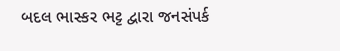બદલ ભાસ્કર ભટ્ટ દ્વારા જનસંપર્ક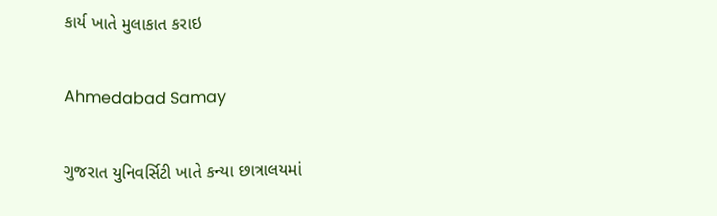કાર્ય ખાતે મુલાકાત કરાઇ

Ahmedabad Samay

ગુજરાત યુનિવર્સિટી ખાતે કન્યા છાત્રાલયમાં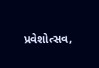પ્રવેશોત્સવ,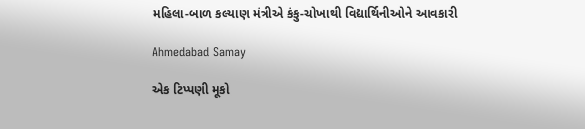મહિલા-બાળ કલ્યાણ મંત્રીએ કંકુ-ચોખાથી વિદ્યાર્થિનીઓને આવકારી

Ahmedabad Samay

એક ટિપ્પણી મૂકો